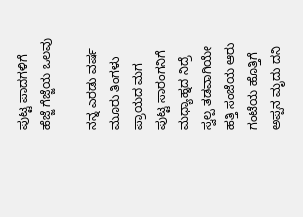ಪುಟ್ಟ ಪಾದಗಳಿಗೆ ಹೆಜ್ಜೆ ಗೆಜ್ಜೆಯ ಒಲವು

ನನ್ನ ಎರಡು ವರ್ಷ ಮೂರು ತಿಂಗಳು ಪ್ರಾಯದ ಮಗ ಪುಟ್ಟ ಸಾರಂಗನಿಗೆ ಮಧ್ಯಾಹ್ನದ ನಿದ್ರೆ ಸ್ವಲ್ಪ ತಡವಾಗಿಯೇ ಹತ್ತಿ ಸಂಜೆಯ ಆರು ಗಂಟೆಯ ಹೊತ್ತಿಗೆ ಅಪ್ಪನ ಮೃದು ದನಿ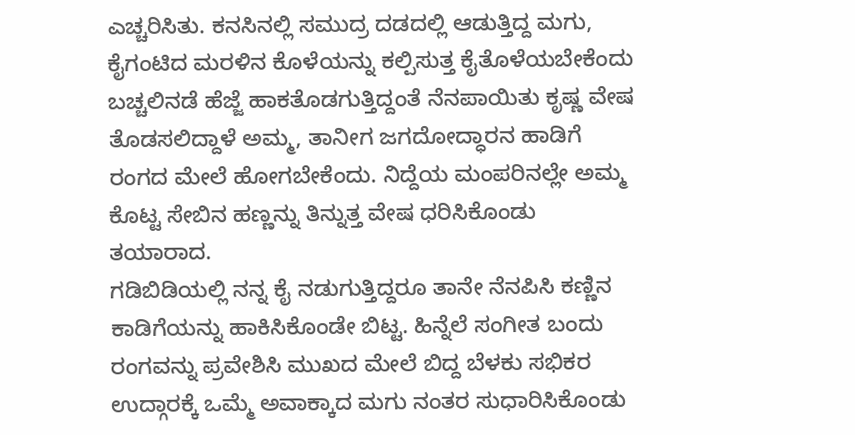ಎಚ್ಚರಿಸಿತು. ಕನಸಿನಲ್ಲಿ ಸಮುದ್ರ ದಡದಲ್ಲಿ ಆಡುತ್ತಿದ್ದ ಮಗು, ಕೈಗಂಟಿದ ಮರಳಿನ ಕೊಳೆಯನ್ನು ಕಲ್ಪಿಸುತ್ತ ಕೈತೊಳೆಯಬೇಕೆಂದು ಬಚ್ಚಲಿನಡೆ ಹೆಜ್ಜೆ ಹಾಕತೊಡಗುತ್ತಿದ್ದಂತೆ ನೆನಪಾಯಿತು ಕೃಷ್ಣ ವೇಷ ತೊಡಸಲಿದ್ದಾಳೆ ಅಮ್ಮ, ತಾನೀಗ ಜಗದೋದ್ಧಾರನ ಹಾಡಿಗೆ ರಂಗದ ಮೇಲೆ ಹೋಗಬೇಕೆಂದು. ನಿದ್ದೆಯ ಮಂಪರಿನಲ್ಲೇ ಅಮ್ಮ ಕೊಟ್ಟ ಸೇಬಿನ ಹಣ್ಣನ್ನು ತಿನ್ನುತ್ತ ವೇಷ ಧರಿಸಿಕೊಂಡು ತಯಾರಾದ.
ಗಡಿಬಿಡಿಯಲ್ಲಿ ನನ್ನ ಕೈ ನಡುಗುತ್ತಿದ್ದರೂ ತಾನೇ ನೆನಪಿಸಿ ಕಣ್ಣಿನ ಕಾಡಿಗೆಯನ್ನು ಹಾಕಿಸಿಕೊಂಡೇ ಬಿಟ್ಟ. ಹಿನ್ನೆಲೆ ಸಂಗೀತ ಬಂದು ರಂಗವನ್ನು ಪ್ರವೇಶಿಸಿ ಮುಖದ ಮೇಲೆ ಬಿದ್ದ ಬೆಳಕು ಸಭಿಕರ ಉದ್ಗಾರಕ್ಕೆ ಒಮ್ಮೆ ಅವಾಕ್ಕಾದ ಮಗು ನಂತರ ಸುಧಾರಿಸಿಕೊಂಡು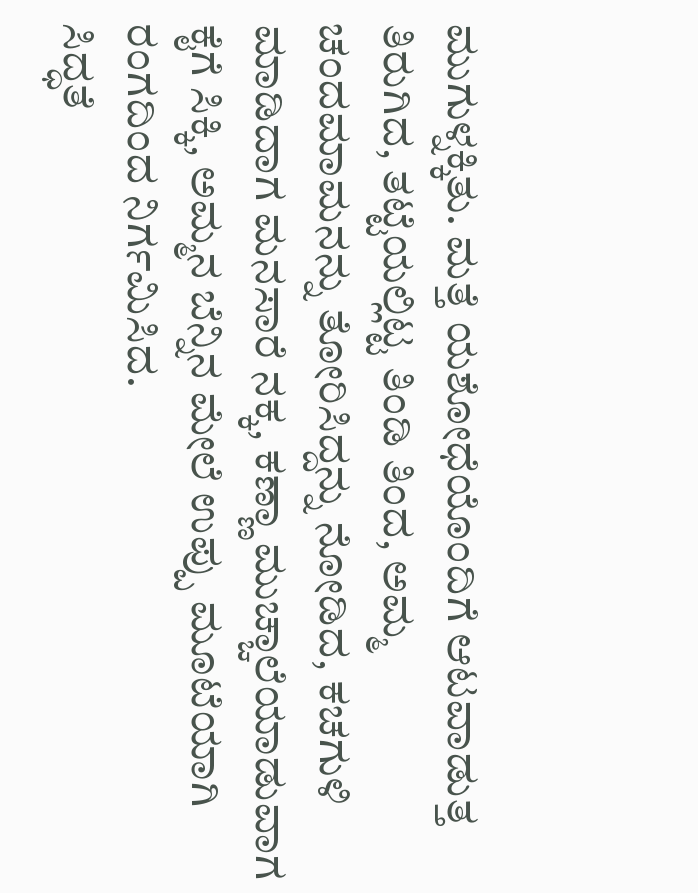ಮುಗುಳ್ನಕ್ಕಿತು. ಮತ್ತೆ ಯಶೋಧೆಯೊಂದಿಗೆ ಆಟವಾಡುತ್ತ ತಿರುಗಿದ, ತಟ್ಟೆಯಲ್ಲಿಟ್ಟ ತಿಂಡಿ ತಿಂದ, ಅಮ್ಮ ಚಂದಮಾಮನನ್ನು ತೋರಿಸಿದ್ದನ್ನು ನೋಡಿದ, ಕಚಗುಳಿ ಮಾಡಿದಾಗ ಮನಸಾರೆ ನಕ್ಕ, ಕಣ್ಣಾ ಮುಚ್ಚಾಲೆಯಾಡುವಾಗ ಕೈಗೆ ಸಿಕ್ಕಿ, ಅಮ್ಮನ ಬೆನ್ನಿನ ಮೇಲೆ ಉಪ್ಪು ಮೂಟೆಯಾಗಿ ರಂಗದಿಂದ ನಿರ್ಗಮಿಸಿದ.
ಸಿದ್ಧತೆ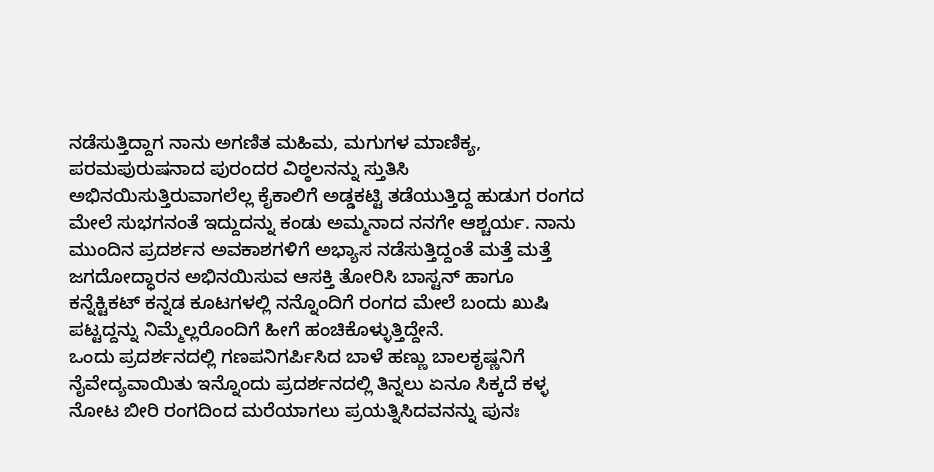ನಡೆಸುತ್ತಿದ್ದಾಗ ನಾನು ಅಗಣಿತ ಮಹಿಮ, ಮಗುಗಳ ಮಾಣಿಕ್ಯ, ಪರಮಪುರುಷನಾದ ಪುರಂದರ ವಿಠ್ಠಲನನ್ನು ಸ್ತುತಿಸಿ ಅಭಿನಯಿಸುತ್ತಿರುವಾಗಲೆಲ್ಲ ಕೈಕಾಲಿಗೆ ಅಡ್ಡಕಟ್ಟಿ ತಡೆಯುತ್ತಿದ್ದ ಹುಡುಗ ರಂಗದ ಮೇಲೆ ಸುಭಗನಂತೆ ಇದ್ದುದನ್ನು ಕಂಡು ಅಮ್ಮನಾದ ನನಗೇ ಆಶ್ಚರ್ಯ. ನಾನು ಮುಂದಿನ ಪ್ರದರ್ಶನ ಅವಕಾಶಗಳಿಗೆ ಅಭ್ಯಾಸ ನಡೆಸುತ್ತಿದ್ದಂತೆ ಮತ್ತೆ ಮತ್ತೆ ಜಗದೋದ್ಧಾರನ ಅಭಿನಯಿಸುವ ಆಸಕ್ತಿ ತೋರಿಸಿ ಬಾಸ್ಟನ್ ಹಾಗೂ ಕನ್ನೆಕ್ಟಿಕಟ್ ಕನ್ನಡ ಕೂಟಗಳಲ್ಲಿ ನನ್ನೊಂದಿಗೆ ರಂಗದ ಮೇಲೆ ಬಂದು ಖುಷಿ ಪಟ್ಟದ್ದನ್ನು ನಿಮ್ಮೆಲ್ಲರೊಂದಿಗೆ ಹೀಗೆ ಹಂಚಿಕೊಳ್ಳುತ್ತಿದ್ದೇನೆ.
ಒಂದು ಪ್ರದರ್ಶನದಲ್ಲಿ ಗಣಪನಿಗರ್ಪಿಸಿದ ಬಾಳೆ ಹಣ್ಣು ಬಾಲಕೃಷ್ಣನಿಗೆ ನೈವೇದ್ಯವಾಯಿತು ಇನ್ನೊಂದು ಪ್ರದರ್ಶನದಲ್ಲಿ ತಿನ್ನಲು ಏನೂ ಸಿಕ್ಕದೆ ಕಳ್ಳ ನೋಟ ಬೀರಿ ರಂಗದಿಂದ ಮರೆಯಾಗಲು ಪ್ರಯತ್ನಿಸಿದವನನ್ನು ಪುನಃ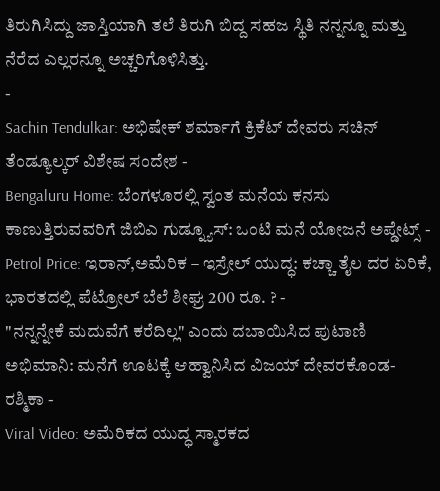ತಿರುಗಿಸಿದ್ದು ಜಾಸ್ತಿಯಾಗಿ ತಲೆ ತಿರುಗಿ ಬಿದ್ದ ಸಹಜ ಸ್ಥಿತಿ ನನ್ನನ್ನೂ ಮತ್ತು ನೆರೆದ ಎಲ್ಲರನ್ನೂ ಅಚ್ಚರಿಗೊಳಿಸಿತ್ತು.
-
Sachin Tendulkar: ಅಭಿಷೇಕ್ ಶರ್ಮಾಗೆ ಕ್ರಿಕೆಟ್ ದೇವರು ಸಚಿನ್ ತೆಂಡ್ಯೂಲ್ಕರ್ ವಿಶೇಷ ಸಂದೇಶ -
Bengaluru Home: ಬೆಂಗಳೂರಲ್ಲಿ ಸ್ವಂತ ಮನೆಯ ಕನಸು ಕಾಣುತ್ತಿರುವವರಿಗೆ ಜಿಬಿಎ ಗುಡ್ನ್ಯೂಸ್: ಒಂಟಿ ಮನೆ ಯೋಜನೆ ಅಪ್ಡೇಟ್ಸ್ -
Petrol Price: ಇರಾನ್,ಅಮೆರಿಕ – ಇಸ್ರೇಲ್ ಯುದ್ಧ: ಕಚ್ಚಾ ತೈಲ ದರ ಏರಿಕೆ, ಭಾರತದಲ್ಲಿ ಪೆಟ್ರೋಲ್ ಬೆಲೆ ಶೀಘ್ರ 200 ರೂ. ? -
"ನನ್ನನ್ನೇಕೆ ಮದುವೆಗೆ ಕರೆದಿಲ್ಲ" ಎಂದು ದಬಾಯಿಸಿದ ಪುಟಾಣಿ ಅಭಿಮಾನಿ: ಮನೆಗೆ ಊಟಕ್ಕೆ ಆಹ್ವಾನಿಸಿದ ವಿಜಯ್ ದೇವರಕೊಂಡ-ರಶ್ಮಿಕಾ -
Viral Video: ಅಮೆರಿಕದ ಯುದ್ಧ ಸ್ಮಾರಕದ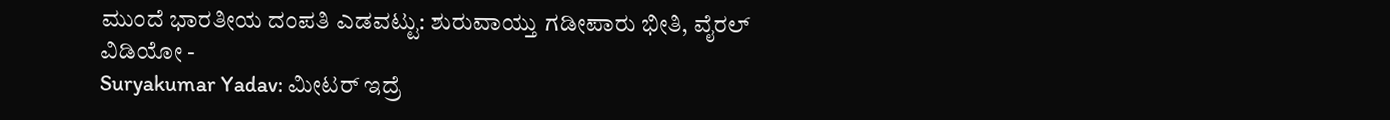ಮುಂದೆ ಭಾರತೀಯ ದಂಪತಿ ಎಡವಟ್ಟು: ಶುರುವಾಯ್ತು ಗಡೀಪಾರು ಭೀತಿ, ವೈರಲ್ ವಿಡಿಯೋ -
Suryakumar Yadav: ಮೀಟರ್ ಇದ್ರೆ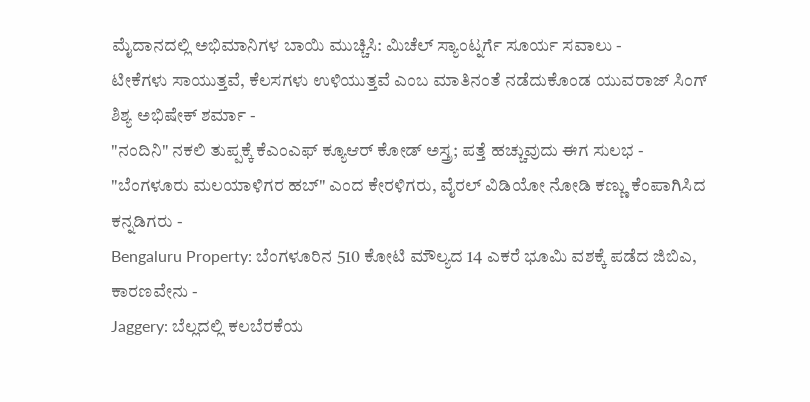ಮೈದಾನದಲ್ಲಿ ಅಭಿಮಾನಿಗಳ ಬಾಯಿ ಮುಚ್ಚಿಸಿ: ಮಿಚೆಲ್ ಸ್ಯಾಂಟ್ನರ್ಗೆ ಸೂರ್ಯ ಸವಾಲು -
ಟೀಕೆಗಳು ಸಾಯುತ್ತವೆ, ಕೆಲಸಗಳು ಉಳಿಯುತ್ತವೆ ಎಂಬ ಮಾತಿನಂತೆ ನಡೆದುಕೊಂಡ ಯುವರಾಜ್ ಸಿಂಗ್ ಶಿಶ್ಯ ಅಭಿಷೇಕ್ ಶರ್ಮಾ -
"ನಂದಿನಿ" ನಕಲಿ ತುಪ್ಪಕ್ಕೆ ಕೆಎಂಎಫ್ ಕ್ಯೂಆರ್ ಕೋಡ್ ಅಸ್ತ್ರ; ಪತ್ತೆ ಹಚ್ಚುವುದು ಈಗ ಸುಲಭ -
"ಬೆಂಗಳೂರು ಮಲಯಾಳಿಗರ ಹಬ್" ಎಂದ ಕೇರಳಿಗರು, ವೈರಲ್ ವಿಡಿಯೋ ನೋಡಿ ಕಣ್ಣು ಕೆಂಪಾಗಿಸಿದ ಕನ್ನಡಿಗರು -
Bengaluru Property: ಬೆಂಗಳೂರಿನ 510 ಕೋಟಿ ಮೌಲ್ಯದ 14 ಎಕರೆ ಭೂಮಿ ವಶಕ್ಕೆ ಪಡೆದ ಜಿಬಿಎ, ಕಾರಣವೇನು -
Jaggery: ಬೆಲ್ಲದಲ್ಲಿ ಕಲಬೆರಕೆಯ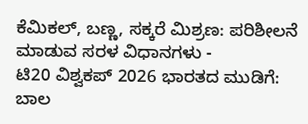ಕೆಮಿಕಲ್, ಬಣ್ಣ, ಸಕ್ಕರೆ ಮಿಶ್ರಣ: ಪರಿಶೀಲನೆ ಮಾಡುವ ಸರಳ ವಿಧಾನಗಳು -
ಟಿ20 ವಿಶ್ವಕಪ್ 2026 ಭಾರತದ ಮುಡಿಗೆ: ಬಾಲ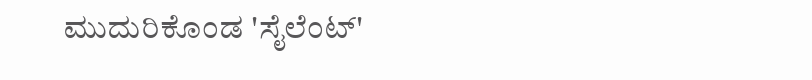ಮುದುರಿಕೊಂಡ 'ಸೈಲೆಂಟ್'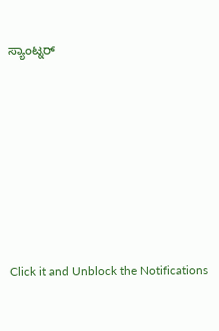ಸ್ಯಾಂಟ್ನರ್












Click it and Unblock the Notifications